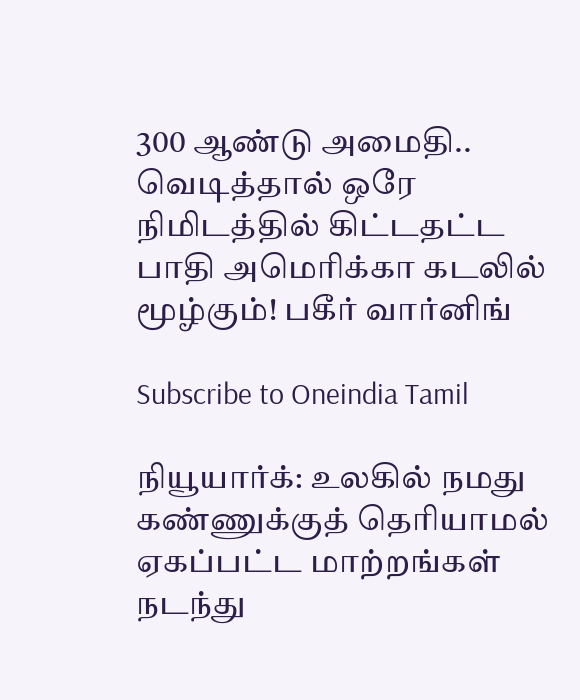300 ஆண்டு அமைதி.. வெடித்தால் ஒரே நிமிடத்தில் கிட்டதட்ட பாதி அமெரிக்கா கடலில் மூழ்கும்! பகீர் வார்னிங்

Subscribe to Oneindia Tamil

நியூயார்க்: உலகில் நமது கண்ணுக்குத் தெரியாமல் ஏகப்பட்ட மாற்றங்கள் நடந்து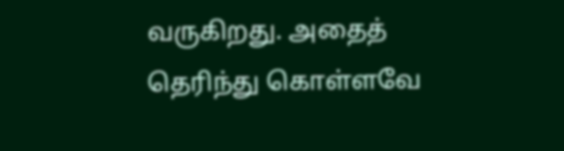வருகிறது. அதைத் தெரிந்து கொள்ளவே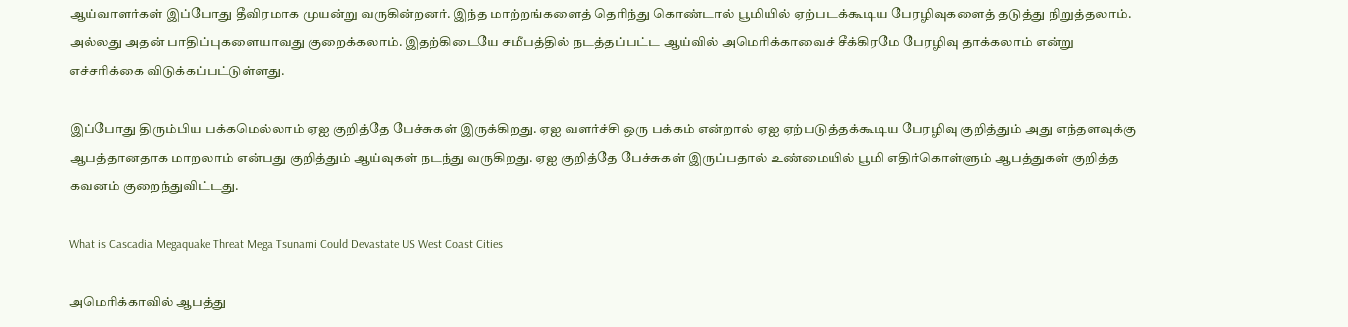ஆய்வாளர்கள் இப்போது தீவிரமாக முயன்று வருகின்றனர். இந்த மாற்றங்களைத் தெரிந்து கொண்டால் பூமியில் ஏற்படக்கூடிய பேரழிவுகளைத் தடுத்து நிறுத்தலாம். அல்லது அதன் பாதிப்புகளையாவது குறைக்கலாம். இதற்கிடையே சமீபத்தில் நடத்தப்பட்ட ஆய்வில் அமெரிக்காவைச் சீக்கிரமே பேரழிவு தாக்கலாம் என்று எச்சரிக்கை விடுக்கப்பட்டுள்ளது.

இப்போது திரும்பிய பக்கமெல்லாம் ஏஐ குறித்தே பேச்சுகள் இருக்கிறது. ஏஐ வளர்ச்சி ஒரு பக்கம் என்றால் ஏஐ ஏற்படுத்தக்கூடிய பேரழிவு குறித்தும் அது எந்தளவுக்கு ஆபத்தானதாக மாறலாம் என்பது குறித்தும் ஆய்வுகள் நடந்து வருகிறது. ஏஐ குறித்தே பேச்சுகள் இருப்பதால் உண்மையில் பூமி எதிர்கொள்ளும் ஆபத்துகள் குறித்த கவனம் குறைந்துவிட்டது.

What is Cascadia Megaquake Threat Mega Tsunami Could Devastate US West Coast Cities

அமெரிக்காவில் ஆபத்து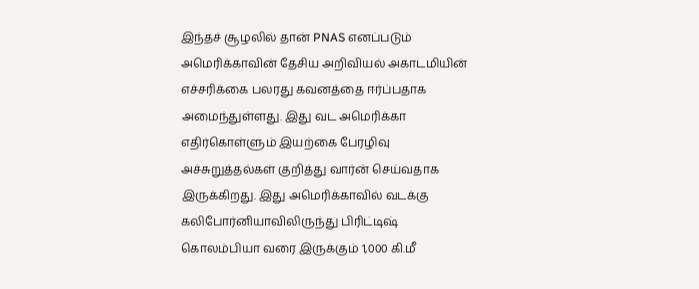இந்தச் சூழலில் தான் PNAS எனப்படும் அமெரிக்காவின் தேசிய அறிவியல் அகாடமியின் எச்சரிக்கை பலரது கவனத்தை ஈர்ப்பதாக அமைந்துள்ளது. இது வட அமெரிக்கா எதிர்கொள்ளும் இயற்கை பேரழிவு அச்சுறுத்தல்கள் குறித்து வார்ன் செய்வதாக இருக்கிறது. இது அமெரிக்காவில் வடக்கு கலிபோர்னியாவிலிருந்து பிரிட்டிஷ் கொலம்பியா வரை இருக்கும் 1,000 கி.மீ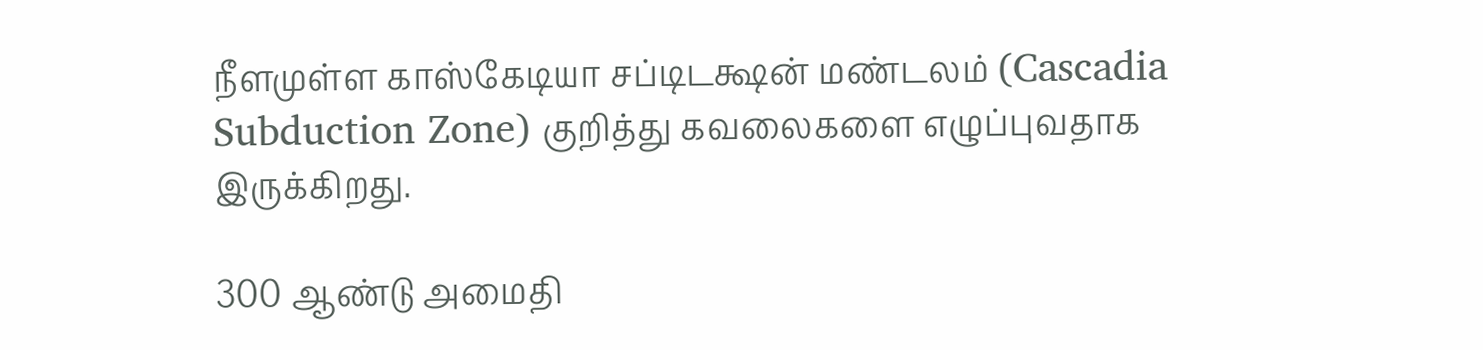நீளமுள்ள காஸ்கேடியா சப்டிடக்ஷன் மண்டலம் (Cascadia Subduction Zone) குறித்து கவலைகளை எழுப்புவதாக இருக்கிறது.

300 ஆண்டு அமைதி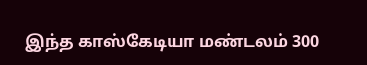இந்த காஸ்கேடியா மண்டலம் 300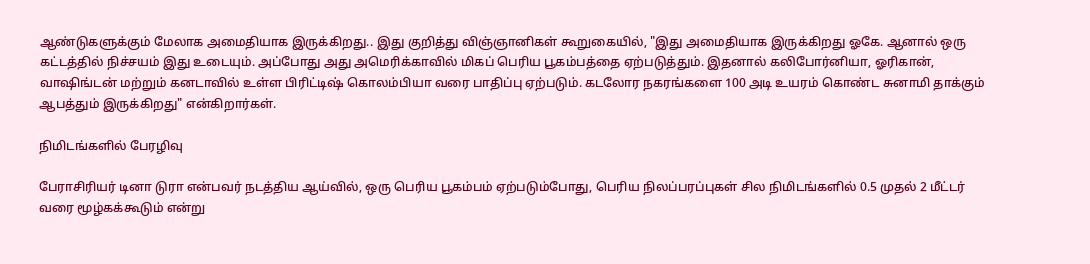ஆண்டுகளுக்கும் மேலாக அமைதியாக இருக்கிறது.. இது குறித்து விஞ்ஞானிகள் கூறுகையில், "இது அமைதியாக இருக்கிறது ஓகே. ஆனால் ஒரு கட்டத்தில் நிச்சயம் இது உடையும். அப்போது அது அமெரிக்காவில் மிகப் பெரிய பூகம்பத்தை ஏற்படுத்தும். இதனால் கலிபோர்னியா, ஓரிகான், வாஷிங்டன் மற்றும் கனடாவில் உள்ள பிரிட்டிஷ் கொலம்பியா வரை பாதிப்பு ஏற்படும். கடலோர நகரங்களை 100 அடி உயரம் கொண்ட சுனாமி தாக்கும் ஆபத்தும் இருக்கிறது" என்கிறார்கள்.

நிமிடங்களில் பேரழிவு

பேராசிரியர் டினா டுரா என்பவர் நடத்திய ஆய்வில், ஒரு பெரிய பூகம்பம் ஏற்படும்போது, பெரிய நிலப்பரப்புகள் சில நிமிடங்களில் 0.5 முதல் 2 மீட்டர் வரை மூழ்கக்கூடும் என்று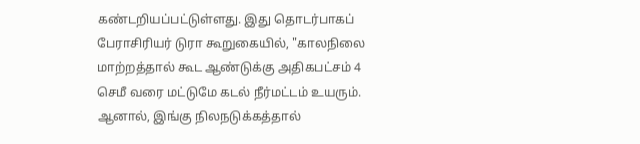கண்டறியப்பட்டுள்ளது. இது தொடர்பாகப் பேராசிரியர் டுரா கூறுகையில், "காலநிலை மாற்றத்தால் கூட ஆண்டுக்கு அதிகபட்சம் 4 செமீ வரை மட்டுமே கடல் நீர்மட்டம் உயரும். ஆனால், இங்கு நிலநடுக்கத்தால்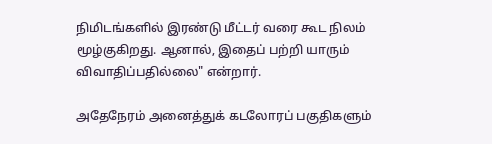நிமிடங்களில் இரண்டு மீட்டர் வரை கூட நிலம் மூழ்குகிறது. ஆனால், இதைப் பற்றி யாரும் விவாதிப்பதில்லை" என்றார்.

அதேநேரம் அனைத்துக் கடலோரப் பகுதிகளும்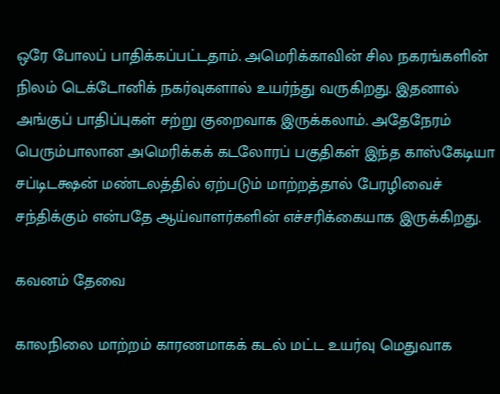ஒரே போலப் பாதிக்கப்பட்டதாம். அமெரிக்காவின் சில நகரங்களின் நிலம் டெக்டோனிக் நகர்வுகளால் உயர்ந்து வருகிறது. இதனால் அங்குப் பாதிப்புகள் சற்று குறைவாக இருக்கலாம். அதேநேரம் பெரும்பாலான அமெரிக்கக் கடலோரப் பகுதிகள் இந்த காஸ்கேடியா சப்டிடக்ஷன் மண்டலத்தில் ஏற்படும் மாற்றத்தால் பேரழிவைச் சந்திக்கும் என்பதே ஆய்வாளர்களின் எச்சரிக்கையாக இருக்கிறது.

கவனம் தேவை

காலநிலை மாற்றம் காரணமாகக் கடல் மட்ட உயர்வு மெதுவாக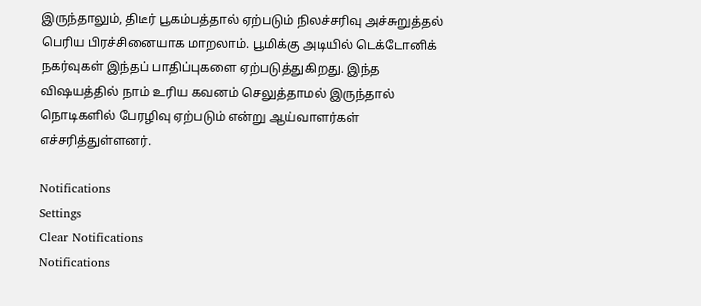இருந்தாலும், திடீர் பூகம்பத்தால் ஏற்படும் நிலச்சரிவு அச்சுறுத்தல் பெரிய பிரச்சினையாக மாறலாம். பூமிக்கு அடியில் டெக்டோனிக் நகர்வுகள் இந்தப் பாதிப்புகளை ஏற்படுத்துகிறது. இந்த விஷயத்தில் நாம் உரிய கவனம் செலுத்தாமல் இருந்தால் நொடிகளில் பேரழிவு ஏற்படும் என்று ஆய்வாளர்கள் எச்சரித்துள்ளனர்.

Notifications
Settings
Clear Notifications
Notifications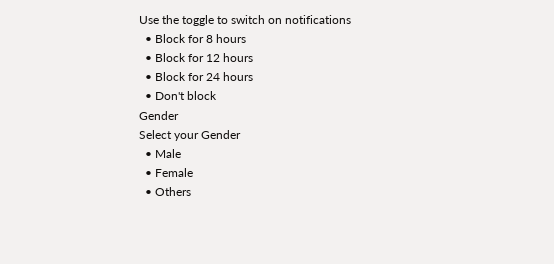Use the toggle to switch on notifications
  • Block for 8 hours
  • Block for 12 hours
  • Block for 24 hours
  • Don't block
Gender
Select your Gender
  • Male
  • Female
  • Others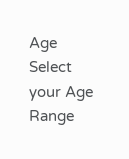Age
Select your Age Range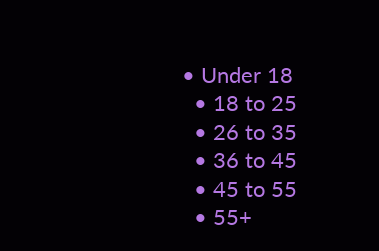• Under 18
  • 18 to 25
  • 26 to 35
  • 36 to 45
  • 45 to 55
  • 55+